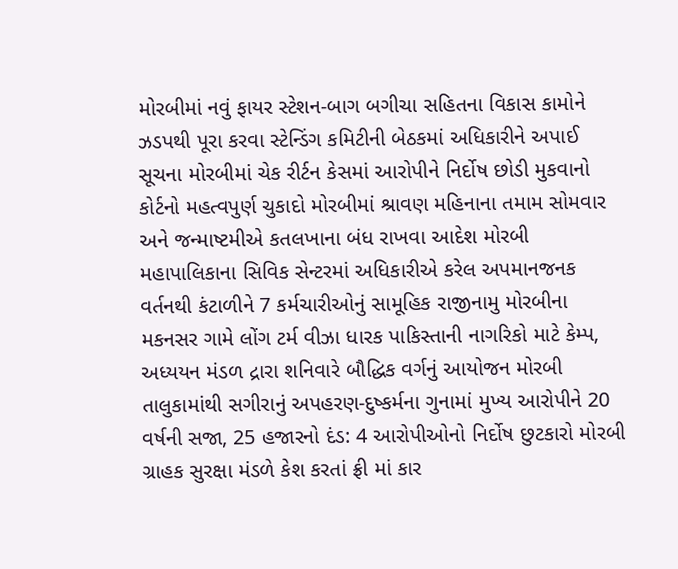મોરબીમાં નવું ફાયર સ્ટેશન-બાગ બગીચા સહિતના વિકાસ કામોને ઝડપથી પૂરા કરવા સ્ટેન્ડિંગ કમિટીની બેઠકમાં અધિકારીને અપાઈ સૂચના મોરબીમાં ચેક રીર્ટન કેસમાં આરોપીને નિર્દોષ છોડી મુકવાનો કોર્ટનો મહત્વપુર્ણ ચુકાદો મોરબીમાં શ્રાવણ મહિનાના તમામ સોમવાર અને જન્માષ્ટમીએ કતલખાના બંધ રાખવા આદેશ મોરબી મહાપાલિકાના સિવિક સેન્ટરમાં અધિકારીએ કરેલ અપમાનજનક વર્તનથી કંટાળીને 7 કર્મચારીઓનું સામૂહિક રાજીનામુ મોરબીના મકનસર ગામે લોંગ ટર્મ વીઝા ધારક પાકિસ્તાની નાગરિકો માટે કેમ્પ, અધ્યયન મંડળ દ્રારા શનિવારે બૌદ્ધિક વર્ગનું આયોજન મોરબી તાલુકામાંથી સગીરાનું અપહરણ-દુષ્કર્મના ગુનામાં મુખ્ય આરોપીને 20 વર્ષની સજા, 25 હજારનો દંડ: 4 આરોપીઓનો નિર્દોષ છુટકારો મોરબી ગ્રાહક સુરક્ષા મંડળે કેશ કરતાં ફ્રી માં કાર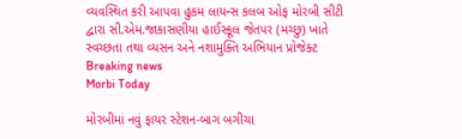વ્યવસ્થિત કરી આપવા હુકમ લાયન્સ કલબ ઓફ મોરબી સીટી દ્વારા સી.એમ.જાકાસણીયા હાઈસ્કૂલ જેતપર (મચ્છુ) ખાતે સ્વચ્છતા તથા વ્યસન અને નશામુક્તિ અભિયાન પ્રોજેક્ટ
Breaking news
Morbi Today

મોરબીમાં નવું ફાયર સ્ટેશન-બાગ બગીચા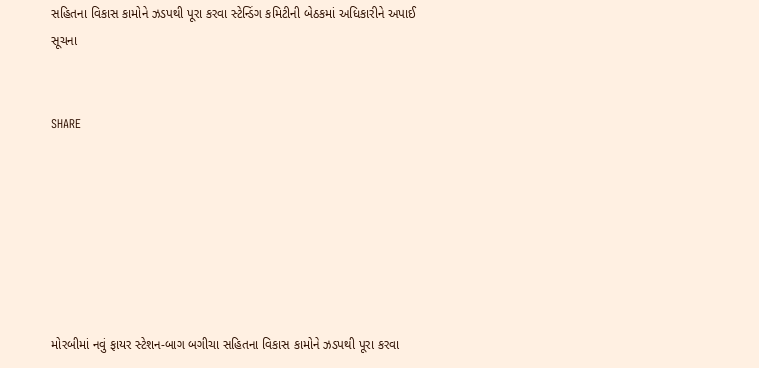સહિતના વિકાસ કામોને ઝડપથી પૂરા કરવા સ્ટેન્ડિંગ કમિટીની બેઠકમાં અધિકારીને અપાઈ સૂચના


SHARE







મોરબીમાં નવું ફાયર સ્ટેશન-બાગ બગીચા સહિતના વિકાસ કામોને ઝડપથી પૂરા કરવા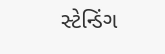સ્ટેન્ડિંગ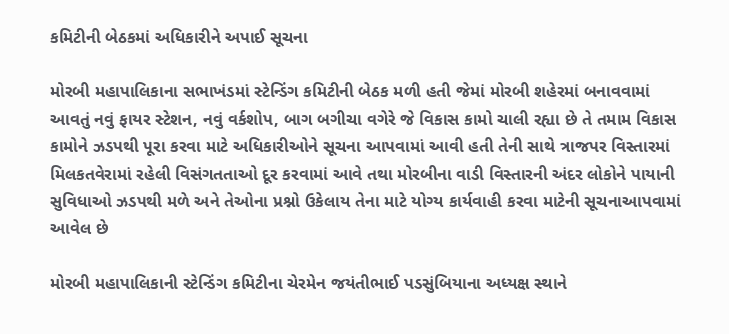કમિટીની બેઠકમાં અધિકારીને અપાઈ સૂચના

મોરબી મહાપાલિકાના સભાખંડમાં સ્ટેન્ડિંગ કમિટીની બેઠક મળી હતી જેમાં મોરબી શહેરમાં બનાવવામાં આવતું નવું ફાયર સ્ટેશન, નવું વર્કશોપ, બાગ બગીચા વગેરે જે વિકાસ કામો ચાલી રહ્યા છે તે તમામ વિકાસ કામોને ઝડપથી પૂરા કરવા માટે અધિકારીઓને સૂચના આપવામાં આવી હતી તેની સાથે ત્રાજપર વિસ્તારમાં મિલકતવેરામાં રહેલી વિસંગતતાઓ દૂર કરવામાં આવે તથા મોરબીના વાડી વિસ્તારની અંદર લોકોને પાયાની સુવિધાઓ ઝડપથી મળે અને તેઓના પ્રશ્નો ઉકેલાય તેના માટે યોગ્ય કાર્યવાહી કરવા માટેની સૂચનાઆપવામાં આવેલ છે

મોરબી મહાપાલિકાની સ્ટેન્ડિંગ કમિટીના ચેરમેન જયંતીભાઈ પડસુંબિયાના અધ્યક્ષ સ્થાને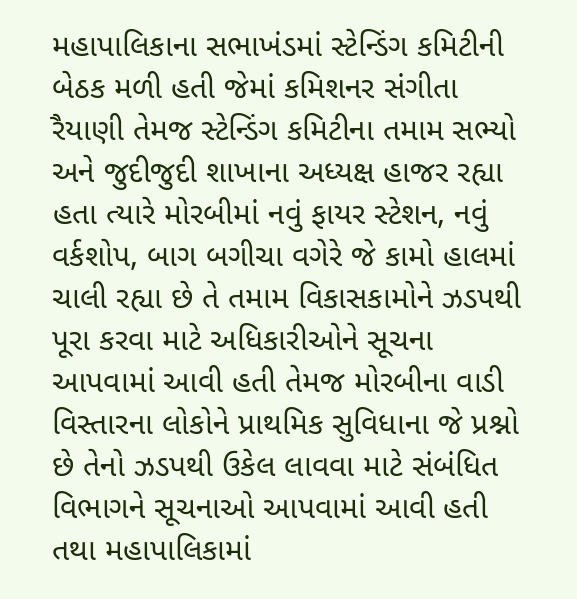મહાપાલિકાના સભાખંડમાં સ્ટેન્ડિંગ કમિટીની બેઠક મળી હતી જેમાં કમિશનર સંગીતા રૈયાણી તેમજ સ્ટેન્ડિંગ કમિટીના તમામ સભ્યો અને જુદીજુદી શાખાના અધ્યક્ષ હાજર રહ્યા હતા ત્યારે મોરબીમાં નવું ફાયર સ્ટેશન, નવું વર્કશોપ, બાગ બગીચા વગેરે જે કામો હાલમાં ચાલી રહ્યા છે તે તમામ વિકાસકામોને ઝડપથી પૂરા કરવા માટે અધિકારીઓને સૂચના આપવામાં આવી હતી તેમજ મોરબીના વાડી વિસ્તારના લોકોને પ્રાથમિક સુવિધાના જે પ્રશ્નો છે તેનો ઝડપથી ઉકેલ લાવવા માટે સંબંધિત વિભાગને સૂચનાઓ આપવામાં આવી હતી તથા મહાપાલિકામાં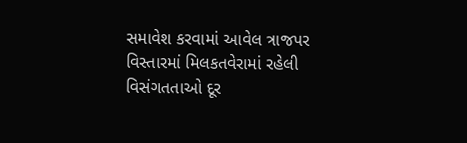સમાવેશ કરવામાં આવેલ ત્રાજપર વિસ્તારમાં મિલકતવેરામાં રહેલી વિસંગતતાઓ દૂર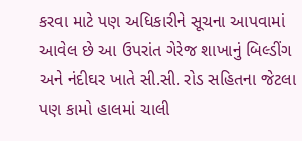કરવા માટે પણ અધિકારીને સૂચના આપવામાં આવેલ છે આ ઉપરાંત ગેરેજ શાખાનું બિલ્ડીંગ અને નંદીઘર ખાતે સી.સી. રોડ સહિતના જેટલા પણ કામો હાલમાં ચાલી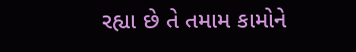રહ્યા છે તે તમામ કામોને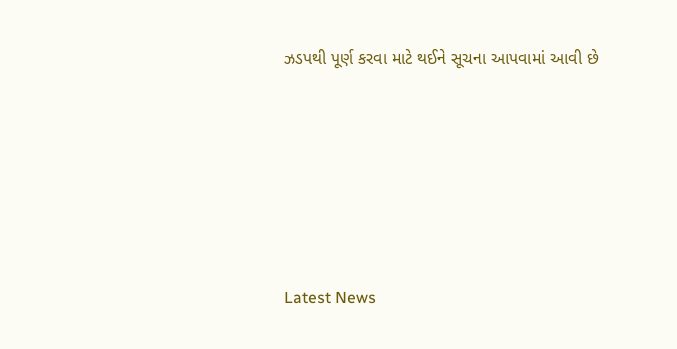ઝડપથી પૂર્ણ કરવા માટે થઈને સૂચના આપવામાં આવી છે






Latest News